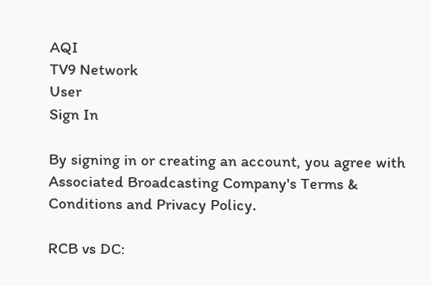AQI
TV9 Network
User
Sign In

By signing in or creating an account, you agree with Associated Broadcasting Company's Terms & Conditions and Privacy Policy.

RCB vs DC: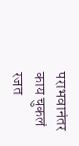पराभवानंतर काय चुकलं रजत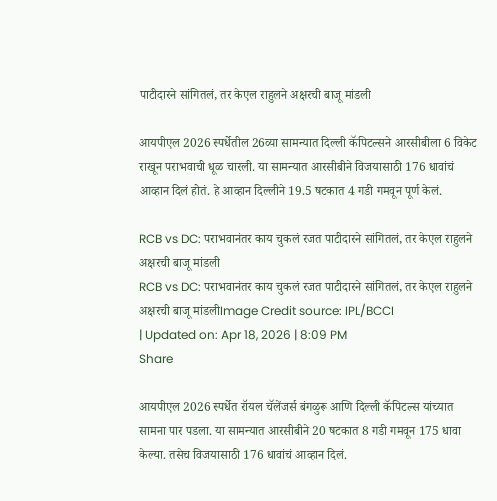पाटीदारने सांगितलं, तर केएल राहुलने अक्षरची बाजू मांडली

आयपीएल 2026 स्पर्धेतील 26व्या सामन्यात दिल्ली कॅपिटल्सने आरसीबीला 6 विकेट राखून पराभवाची धूळ चारली. या सामन्यात आरसीबीने विजयासाठी 176 धावांचं आव्हान दिलं होतं. हे आव्हान दिल्लीने 19.5 षटकात 4 गडी गमवून पूर्ण केलं.

RCB vs DC: पराभवानंतर काय चुकलं रजत पाटीदारने सांगितलं, तर केएल राहुलने अक्षरची बाजू मांडली
RCB vs DC: पराभवानंतर काय चुकलं रजत पाटीदारने सांगितलं, तर केएल राहुलने अक्षरची बाजू मांडलीImage Credit source: IPL/BCCI
| Updated on: Apr 18, 2026 | 8:09 PM
Share

आयपीएल 2026 स्पर्धेत रॉयल चॅलेंजर्स बंगळुरू आणि दिल्ली कॅपिटल्स यांच्यात सामना पार पडला. या सामन्यात आरसीबीने 20 षटकात 8 गडी गमवून 175 धावा केल्या. तसेच विजयासाठी 176 धावांचं आव्हान दिलं.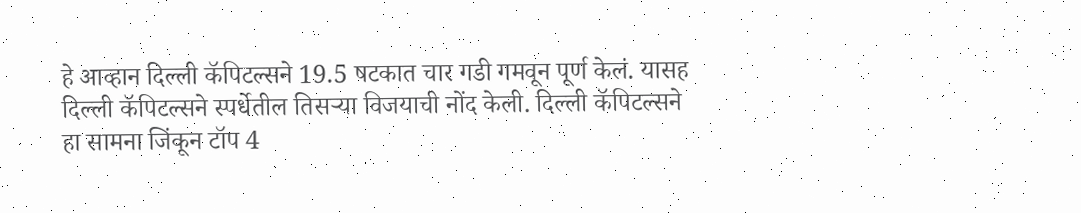हे आव्हान दिल्ली कॅपिटल्सने 19.5 षटकात चार गडी गमवून पूर्ण केलं. यासह दिल्ली कॅपिटल्सने स्पर्धेतील तिसऱ्या विजयाची नोंद केली. दिल्ली कॅपिटल्सने हा सामना जिंकून टॉप 4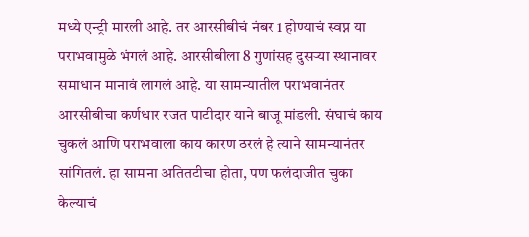मध्ये एन्ट्री मारली आहे. तर आरसीबीचं नंबर 1 होण्याचं स्वप्न या पराभवामुळे भंगलं आहे. आरसीबीला 8 गुणांसह दुसऱ्या स्थानावर समाधान मानावं लागलं आहे. या सामन्यातील पराभवानंतर आरसीबीचा कर्णधार रजत पाटीदार याने बाजू मांडली. संघाचं काय चुकलं आणि पराभवाला काय कारण ठरलं हे त्याने सामन्यानंतर सांगितलं. हा सामना अतितटीचा होता, पण फलंदाजीत चुका केल्याचं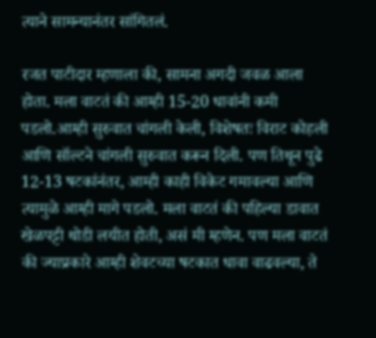त्याने सामन्यानंतर सांगितलं.

रजत पाटीदार म्हणाला की, सामना अगदी जवळ आला होता. मला वाटतं की आम्ही 15-20 धावांनी कमी पडलो.आम्ही सुरुवात चांगली केली, विशेषतः विराट कोहली आणि सॉल्टने चांगली सुरुवात करून दिली. पण तिथून पुढे 12-13 षटकांनंतर, आम्ही काही विकेट गमावल्या आणि त्यामुळे आम्ही मागे पडलो. मला वाटतं की पहिल्या डावात खेळपट्टी थोडी लयीत होती, असं मी म्हणेन. पण मला वाटतं की ज्याप्रकारे आम्ही शेवटच्या षटकात धावा वाढवल्या, ते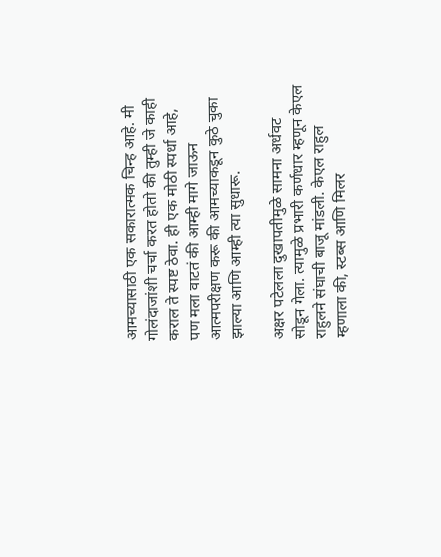आमच्यासाठी एक सकारात्मक चिन्ह आहे. मी गोलंदाजांशी चर्चा करत होतो की तुम्ही जे काही कराल ते स्पष्ट ठेवा. ही एक मोठी स्पर्धा आहे, पण मला वाटतं की आम्ही मागे जाऊन आत्मपरीक्षण करू की आमच्याकडून कुठे चुका झाल्या आणि आम्ही त्या सुधारू.

अक्षर पटेलला दुखापतीमुळे सामना अर्धवट सोडून गेला. त्यामुळे प्रभारी कर्णधार म्हणून केएल राहुलने संघाची बाजू मांडली. केएल राहुल म्हणाला की, स्टब्स आणि मिलर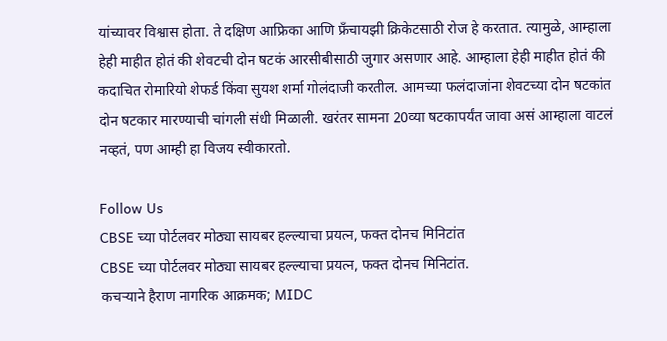यांच्यावर विश्वास होता. ते दक्षिण आफ्रिका आणि फ्रँचायझी क्रिकेटसाठी रोज हे करतात. त्यामुळे, आम्हाला हेही माहीत होतं की शेवटची दोन षटकं आरसीबीसाठी जुगार असणार आहे. आम्हाला हेही माहीत होतं की कदाचित रोमारियो शेफर्ड किंवा सुयश शर्मा गोलंदाजी करतील. आमच्या फलंदाजांना शेवटच्या दोन षटकांत दोन षटकार मारण्याची चांगली संधी मिळाली. खरंतर सामना 20व्या षटकापर्यंत जावा असं आम्हाला वाटलं नव्हतं, पण आम्ही हा विजय स्वीकारतो.

Follow Us
CBSE च्या पोर्टलवर मोठ्या सायबर हल्ल्याचा प्रयत्न, फक्त दोनच मिनिटांत
CBSE च्या पोर्टलवर मोठ्या सायबर हल्ल्याचा प्रयत्न, फक्त दोनच मिनिटांत.
कचऱ्याने हैराण नागरिक आक्रमक; MIDC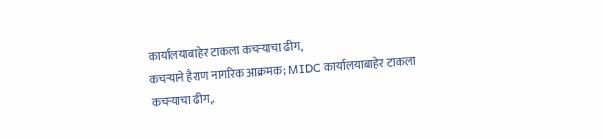कार्यालयाबाहेर टाकला कचऱ्याचा ढीग,
कचऱ्याने हैराण नागरिक आक्रमक; MIDC कार्यालयाबाहेर टाकला कचऱ्याचा ढीग,.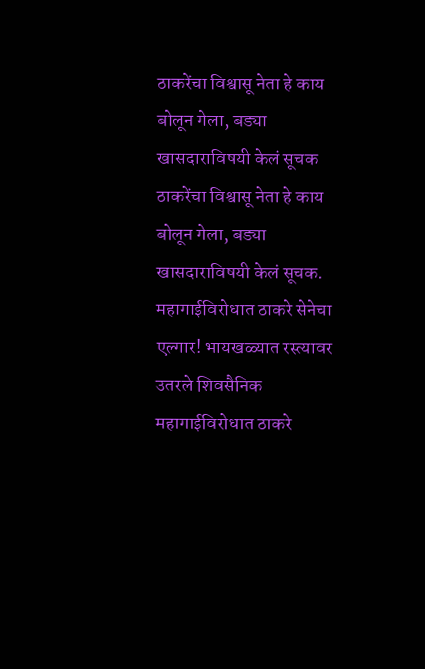ठाकरेंचा विश्वासू नेता हे काय बोलून गेला, बड्या खासदाराविषयी केलं सूचक
ठाकरेंचा विश्वासू नेता हे काय बोलून गेला, बड्या खासदाराविषयी केलं सूचक.
महागाईविरोधात ठाकरे सेनेचा एल्गार! भायखळ्यात रस्त्यावर उतरले शिवसैनिक
महागाईविरोधात ठाकरे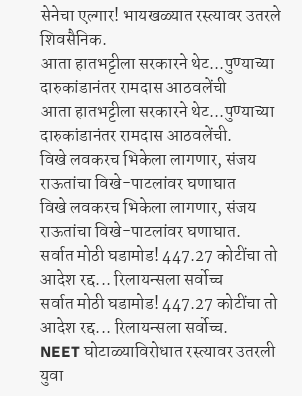सेनेचा एल्गार! भायखळ्यात रस्त्यावर उतरले शिवसैनिक.
आता हातभट्टीला सरकारने थेट...पुण्याच्या दारुकांडानंतर रामदास आठवलेंची
आता हातभट्टीला सरकारने थेट...पुण्याच्या दारुकांडानंतर रामदास आठवलेंची.
विखे लवकरच भिकेला लागणार, संजय राऊतांचा विखे-पाटलांवर घणाघात
विखे लवकरच भिकेला लागणार, संजय राऊतांचा विखे-पाटलांवर घणाघात.
सर्वात मोठी घडामोड! 447.27 कोटींचा तो आदेश रद्द... रिलायन्सला सर्वोच्च
सर्वात मोठी घडामोड! 447.27 कोटींचा तो आदेश रद्द... रिलायन्सला सर्वोच्च.
NEET घोटाळ्याविरोधात रस्त्यावर उतरली युवा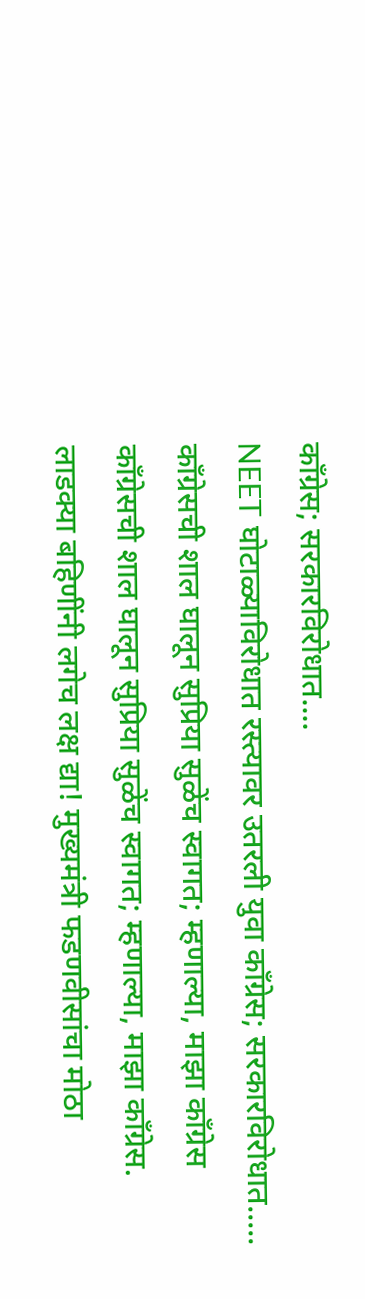काँग्रेस; सरकारविरोधात....
NEET घोटाळ्याविरोधात रस्त्यावर उतरली युवा काँग्रेस; सरकारविरोधात.....
काँग्रेसची शाल घालून सुप्रिया सुळेंच स्वागत; म्हणाल्या, माझा काँग्रेस
काँग्रेसची शाल घालून सुप्रिया सुळेंच स्वागत; म्हणाल्या, माझा काँग्रेस.
लाडक्या बहिणींनी लगेच लक्ष द्या! मुख्यमंत्री फडणवीसांचा मोठा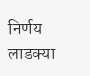निर्णय
लाडक्या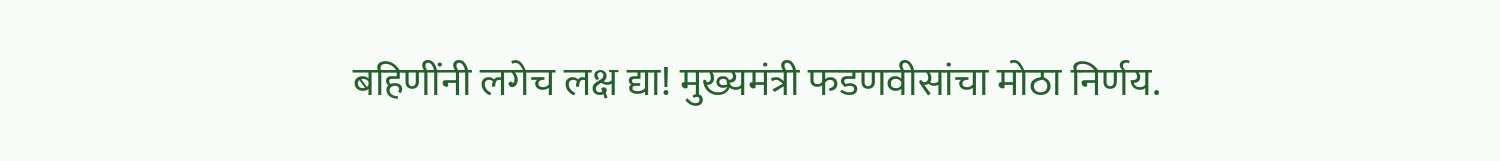बहिणींनी लगेच लक्ष द्या! मुख्यमंत्री फडणवीसांचा मोठा निर्णय.